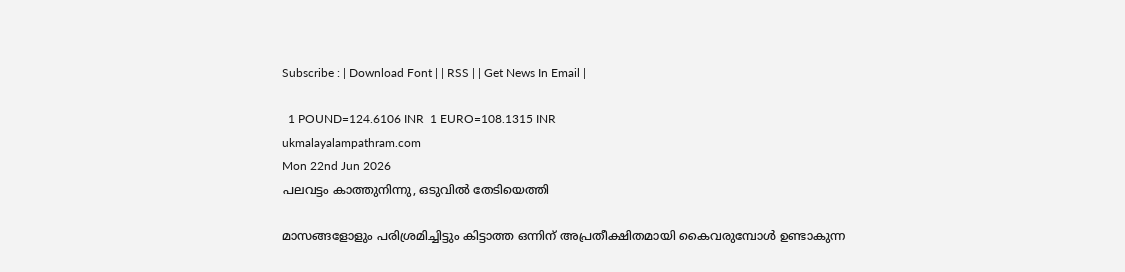Subscribe : | Download Font | | RSS | | Get News In Email |

  1 POUND=124.6106 INR  1 EURO=108.1315 INR
ukmalayalampathram.com
Mon 22nd Jun 2026
പലവട്ടം കാത്തുനിന്നു, ഒടുവില്‍ തേടിയെത്തി

മാസങ്ങളോളും പരിശ്രമിച്ചിട്ടും കിട്ടാത്ത ഒന്നിന് അപ്രതീക്ഷിതമായി കൈവരുമ്പോള്‍ ഉണ്ടാകുന്ന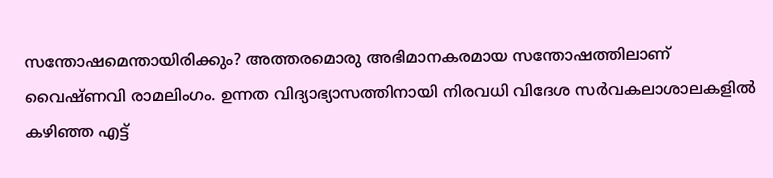സന്തോഷമെന്തായിരിക്കും? അത്തരമൊരു അഭിമാനകരമായ സന്തോഷത്തിലാണ് വൈഷ്ണവി രാമലിംഗം. ഉന്നത വിദ്യാഭ്യാസത്തിനായി നിരവധി വിദേശ സര്‍വകലാശാലകളില്‍ കഴിഞ്ഞ എട്ട്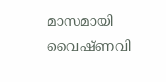മാസമായി വൈഷ്ണവി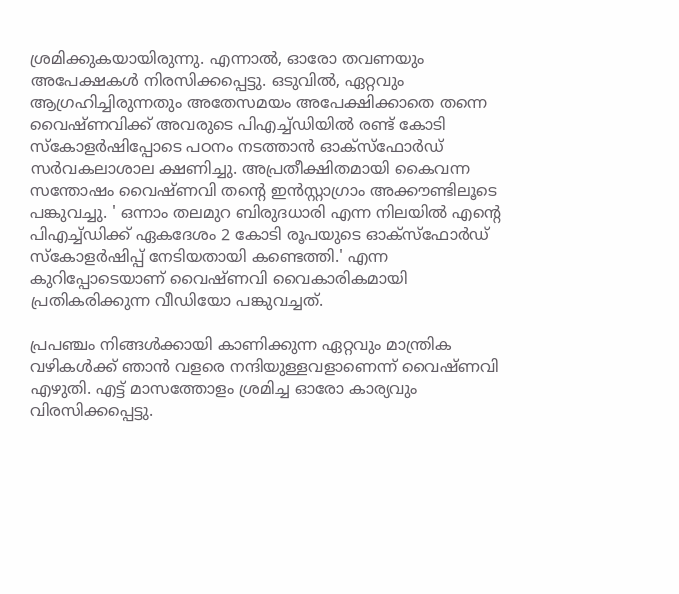ശ്രമിക്കുകയായിരുന്നു. എന്നാല്‍, ഓരോ തവണയും അപേക്ഷകള്‍ നിരസിക്കപ്പെട്ടു. ഒടുവില്‍, ഏറ്റവും ആഗ്രഹിച്ചിരുന്നതും അതേസമയം അപേക്ഷിക്കാതെ തന്നെ വൈഷ്ണവിക്ക് അവരുടെ പിഎച്ച്ഡിയില്‍ രണ്ട് കോടി സ്‌കോളര്‍ഷിപ്പോടെ പഠനം നടത്താന്‍ ഓക്‌സ്‌ഫോര്‍ഡ് സര്‍വകലാശാല ക്ഷണിച്ചു. അപ്രതീക്ഷിതമായി കൈവന്ന സന്തോഷം വൈഷ്ണവി തന്റെ ഇന്‍സ്റ്റാഗ്രാം അക്കൗണ്ടിലൂടെ പങ്കുവച്ചു. ' ഒന്നാം തലമുറ ബിരുദധാരി എന്ന നിലയില്‍ എന്റെ പിഎച്ച്ഡിക്ക് ഏകദേശം 2 കോടി രൂപയുടെ ഓക്സ്ഫോര്‍ഡ് സ്‌കോളര്‍ഷിപ്പ് നേടിയതായി കണ്ടെത്തി.' എന്ന കുറിപ്പോടെയാണ് വൈഷ്ണവി വൈകാരികമായി പ്രതികരിക്കുന്ന വീഡിയോ പങ്കുവച്ചത്.

പ്രപഞ്ചം നിങ്ങള്‍ക്കായി കാണിക്കുന്ന ഏറ്റവും മാന്ത്രിക വഴികള്‍ക്ക് ഞാന്‍ വളരെ നന്ദിയുള്ളവളാണെന്ന് വൈഷ്ണവി എഴുതി. എട്ട് മാസത്തോളം ശ്രമിച്ച ഓരോ കാര്യവും വിരസിക്കപ്പെട്ടു.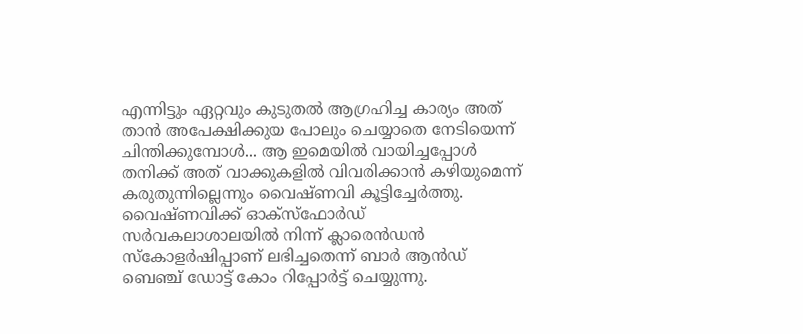എന്നിട്ടും ഏറ്റവും കുടുതല്‍ ആഗ്രഹിച്ച കാര്യം അത് താന്‍ അപേക്ഷിക്കുയ പോലും ചെയ്യാതെ നേടിയെന്ന് ചിന്തിക്കുമ്പോള്‍... ആ ഇമെയില്‍ വായിച്ചപ്പോള്‍ തനിക്ക് അത് വാക്കുകളില്‍ വിവരിക്കാന്‍ കഴിയുമെന്ന് കരുതുന്നില്ലെന്നും വൈഷ്ണവി കൂട്ടിച്ചേര്‍ത്തു. വൈഷ്ണവിക്ക് ഓക്‌സ്‌ഫോര്‍ഡ് സര്‍വകലാശാലയില്‍ നിന്ന് ക്ലാരെന്‍ഡന്‍ സ്‌കോളര്‍ഷിപ്പാണ് ലഭിച്ചതെന്ന് ബാര്‍ ആന്‍ഡ് ബെഞ്ച് ഡോട്ട് കോം റിപ്പോര്‍ട്ട് ചെയ്യുന്നു.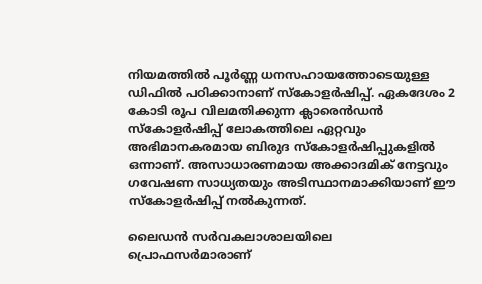നിയമത്തില്‍ പൂര്‍ണ്ണ ധനസഹായത്തോടെയുള്ള ഡിഫില്‍ പഠിക്കാനാണ് സ്‌കോളര്‍ഷിപ്പ്. ഏകദേശം 2 കോടി രൂപ വിലമതിക്കുന്ന ക്ലാരെന്‍ഡന്‍ സ്‌കോളര്‍ഷിപ്പ് ലോകത്തിലെ ഏറ്റവും അഭിമാനകരമായ ബിരുദ സ്‌കോളര്‍ഷിപ്പുകളില്‍ ഒന്നാണ്. അസാധാരണമായ അക്കാദമിക് നേട്ടവും ഗവേഷണ സാധ്യതയും അടിസ്ഥാനമാക്കിയാണ് ഈ സ്‌കോളര്‍ഷിപ്പ് നല്‍കുന്നത്.

ലൈഡന്‍ സര്‍വകലാശാലയിലെ പ്രൊഫസര്‍മാരാണ്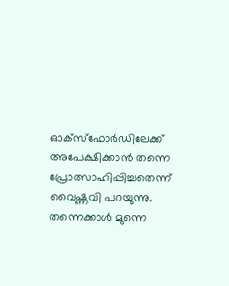ഓക്‌സ്‌ഫോര്‍ഡിലേക്ക് അപേക്ഷിക്കാന്‍ തന്നെ പ്രോത്സാഹിപ്പിച്ചതെന്ന് വൈഷ്ണവി പറയുന്നു. തന്നെക്കാള്‍ മുന്നെ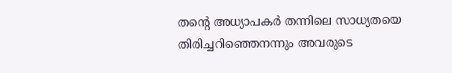തന്റെ അധ്യാപകര്‍ തന്നിലെ സാധ്യതയെ തിരിച്ചറിഞ്ഞെനന്നും അവരുടെ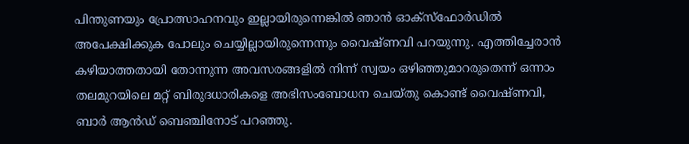പിന്തുണയും പ്രോത്സാഹനവും ഇല്ലായിരുന്നെങ്കില്‍ ഞാന്‍ ഓക്‌സ്‌ഫോര്‍ഡില്‍ അപേക്ഷിക്കുക പോലും ചെയ്യില്ലായിരുന്നെന്നും വൈഷ്ണവി പറയുന്നു. എത്തിച്ചേരാന്‍ കഴിയാത്തതായി തോന്നുന്ന അവസരങ്ങളില്‍ നിന്ന് സ്വയം ഒഴിഞ്ഞുമാറരുതെന്ന് ഒന്നാം തലമുറയിലെ മറ്റ് ബിരുദധാരികളെ അഭിസംബോധന ചെയ്തു കൊണ്ട് വൈഷ്ണവി, ബാര്‍ ആന്‍ഡ് ബെഞ്ചിനോട് പറഞ്ഞു.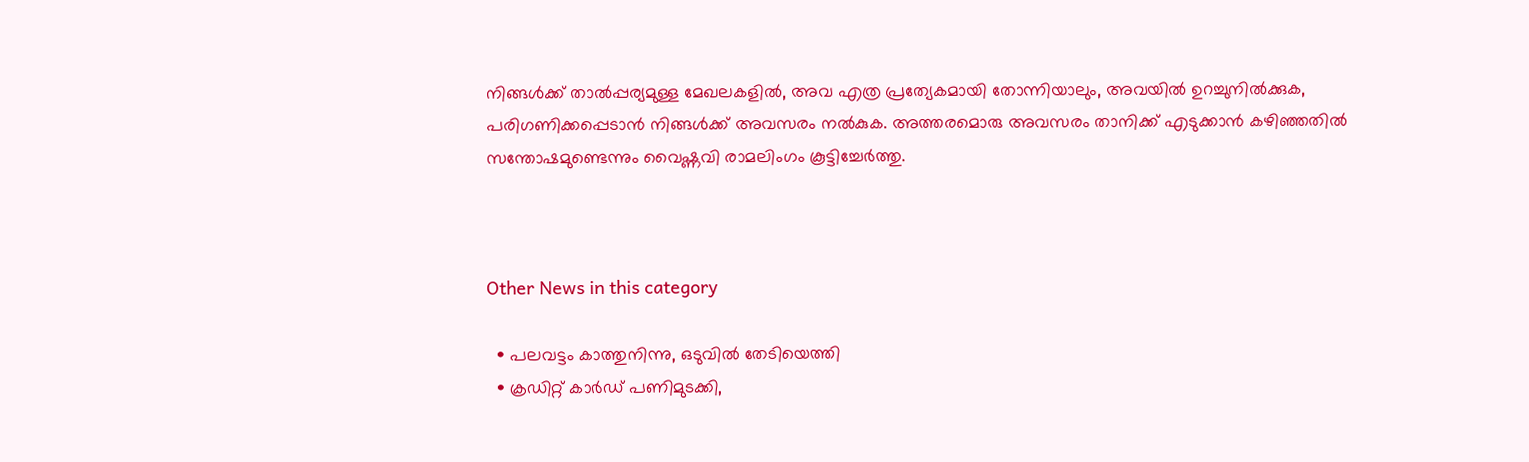നിങ്ങള്‍ക്ക് താല്‍പ്പര്യമുള്ള മേഖലകളില്‍, അവ എത്ര പ്രത്യേകമായി തോന്നിയാലും, അവയില്‍ ഉറച്ചുനില്‍ക്കുക, പരിഗണിക്കപ്പെടാന്‍ നിങ്ങള്‍ക്ക് അവസരം നല്‍കുക. അത്തരമൊരു അവസരം താനിക്ക് എടുക്കാന്‍ കഴിഞ്ഞതില്‍ സന്തോഷമുണ്ടെന്നും വൈഷ്ണവി രാമലിംഗം കൂട്ടിച്ചേര്‍ത്തു.



Other News in this category

  • പലവട്ടം കാത്തുനിന്നു, ഒടുവില്‍ തേടിയെത്തി
  • ക്രഡിറ്റ് കാര്‍ഡ് പണിമുടക്കി,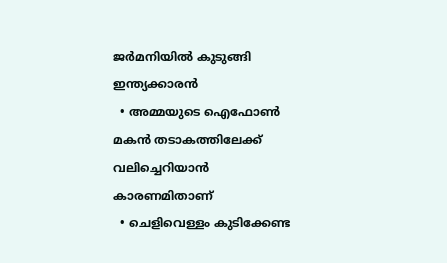ജര്‍മനിയില്‍ കുടുങ്ങി ഇന്ത്യക്കാരന്‍
  • അമ്മയുടെ ഐഫോണ്‍ മകന്‍ തടാകത്തിലേക്ക് വലിച്ചെറിയാന്‍ കാരണമിതാണ്
  • ചെളിവെള്ളം കുടിക്കേണ്ട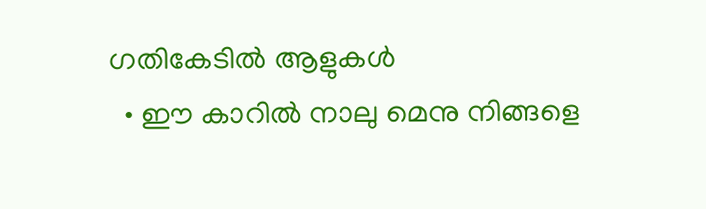ഗതികേടില്‍ ആളുകള്‍
  • ഈ കാറില്‍ നാലു മെനു നിങ്ങളെ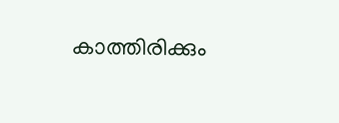കാത്തിരിക്കും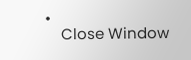•
    Close Window